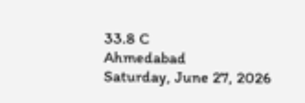33.8 C
Ahmedabad
Saturday, June 27, 2026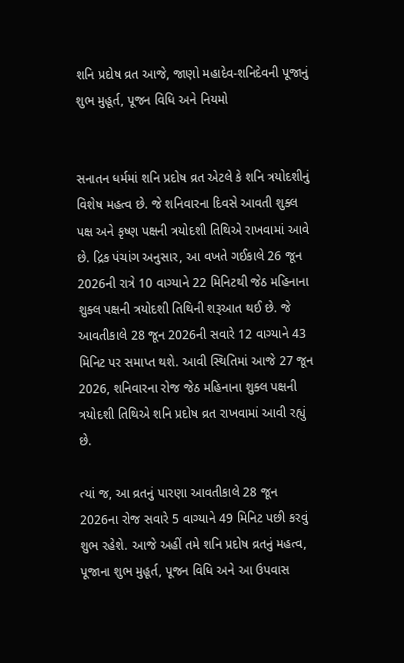શનિ પ્રદોષ વ્રત આજે, જાણો મહાદેવ-શનિદેવની પૂજાનું શુભ મુહૂર્ત, પૂજન વિધિ અને નિયમો


સનાતન ધર્મમાં શનિ પ્રદોષ વ્રત એટલે કે શનિ ત્રયોદશીનું વિશેષ મહત્વ છે. જે શનિવારના દિવસે આવતી શુક્લ પક્ષ અને કૃષ્ણ પક્ષની ત્રયોદશી તિથિએ રાખવામાં આવે છે. દ્રિક પંચાંગ અનુસાર, આ વખતે ગઈકાલે 26 જૂન 2026ની રાત્રે 10 વાગ્યાને 22 મિનિટથી જેઠ મહિનાના શુક્લ પક્ષની ત્રયોદશી તિથિની શરૂઆત થઈ છે. જે આવતીકાલે 28 જૂન 2026ની સવારે 12 વાગ્યાને 43 મિનિટ પર સમાપ્ત થશે. આવી સ્થિતિમાં આજે 27 જૂન 2026, શનિવારના રોજ જેઠ મહિનાના શુક્લ પક્ષની ત્રયોદશી તિથિએ શનિ પ્રદોષ વ્રત રાખવામાં આવી રહ્યું છે.

ત્યાં જ, આ વ્રતનું પારણા આવતીકાલે 28 જૂન 2026ના રોજ સવારે 5 વાગ્યાને 49 મિનિટ પછી કરવું શુભ રહેશે. આજે અહીં તમે શનિ પ્રદોષ વ્રતનું મહત્વ, પૂજાના શુભ મુહૂર્ત, પૂજન વિધિ અને આ ઉપવાસ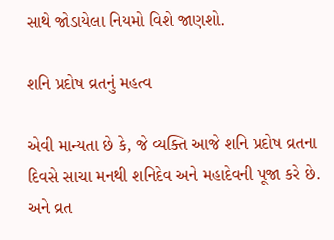સાથે જોડાયેલા નિયમો વિશે જાણશો.

શનિ પ્રદોષ વ્રતનું મહત્વ

એવી માન્યતા છે કે, જે વ્યક્તિ આજે શનિ પ્રદોષ વ્રતના દિવસે સાચા મનથી શનિદેવ અને મહાદેવની પૂજા કરે છે. અને વ્રત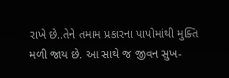રાખે છે..તેને તમામ પ્રકારના પાપોમાંથી મુક્તિ મળી જાય છે. આ સાથે જ જીવન સુખ-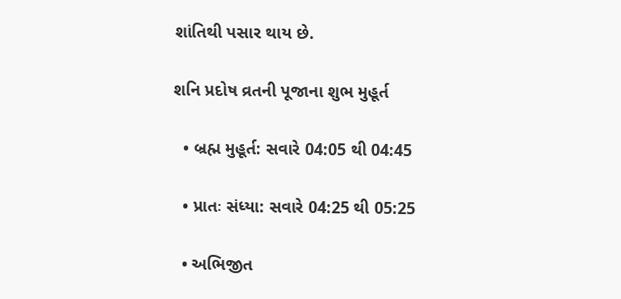શાંતિથી પસાર થાય છે.

શનિ પ્રદોષ વ્રતની પૂજાના શુભ મુહૂર્ત

  • બ્રહ્મ મુહૂર્ત: સવારે 04:05 થી 04:45

  • પ્રાતઃ સંધ્યા: સવારે 04:25 થી 05:25

  • અભિજીત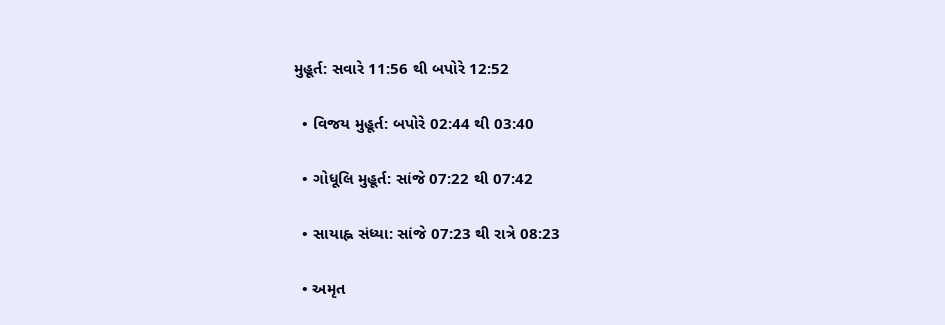મુહૂર્ત: સવારે 11:56 થી બપોરે 12:52

  • વિજય મુહૂર્ત: બપોરે 02:44 થી 03:40

  • ગોધૂલિ મુહૂર્ત: સાંજે 07:22 થી 07:42

  • સાયાહ્ન સંધ્યા: સાંજે 07:23 થી રાત્રે 08:23

  • અમૃત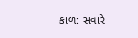કાળ: સવારે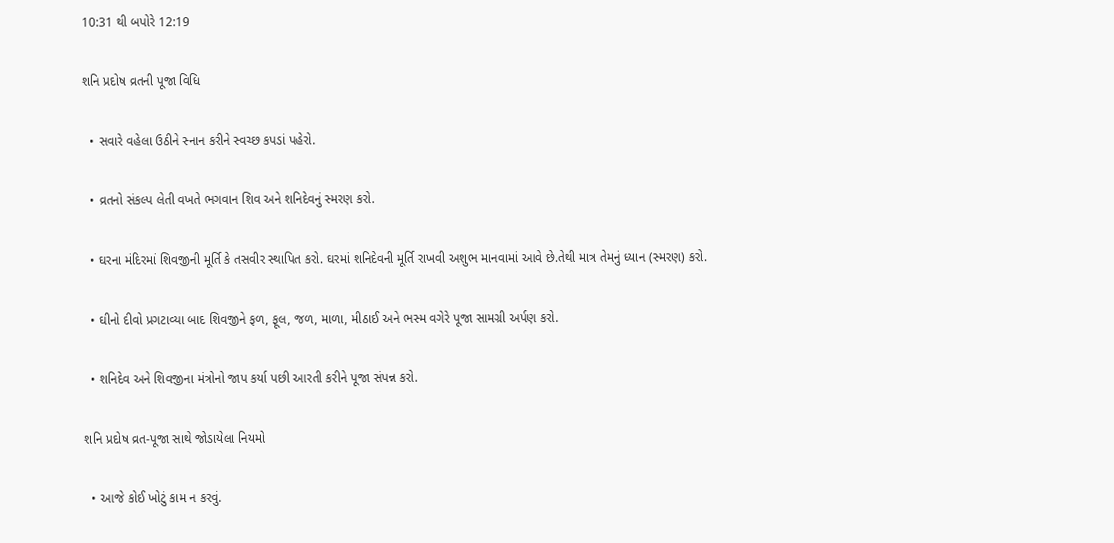10:31 થી બપોરે 12:19

શનિ પ્રદોષ વ્રતની પૂજા વિધિ

  • સવારે વહેલા ઉઠીને સ્નાન કરીને સ્વચ્છ કપડાં પહેરો.

  • વ્રતનો સંકલ્પ લેતી વખતે ભગવાન શિવ અને શનિદેવનું સ્મરણ કરો.

  • ઘરના મંદિરમાં શિવજીની મૂર્તિ કે તસવીર સ્થાપિત કરો. ઘરમાં શનિદેવની મૂર્તિ રાખવી અશુભ માનવામાં આવે છે.તેથી માત્ર તેમનું ધ્યાન (સ્મરણ) કરો.

  • ઘીનો દીવો પ્રગટાવ્યા બાદ શિવજીને ફળ, ફૂલ, જળ, માળા, મીઠાઈ અને ભસ્મ વગેરે પૂજા સામગ્રી અર્પણ કરો.

  • શનિદેવ અને શિવજીના મંત્રોનો જાપ કર્યા પછી આરતી કરીને પૂજા સંપન્ન કરો.

શનિ પ્રદોષ વ્રત-પૂજા સાથે જોડાયેલા નિયમો

  • આજે કોઈ ખોટું કામ ન કરવું.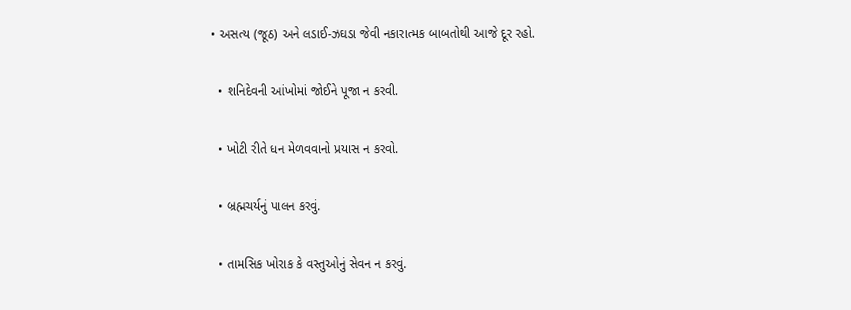• અસત્ય (જૂઠ) અને લડાઈ-ઝઘડા જેવી નકારાત્મક બાબતોથી આજે દૂર રહો.

  • શનિદેવની આંખોમાં જોઈને પૂજા ન કરવી.

  • ખોટી રીતે ધન મેળવવાનો પ્રયાસ ન કરવો.

  • બ્રહ્મચર્યનું પાલન કરવું.

  • તામસિક ખોરાક કે વસ્તુઓનું સેવન ન કરવું.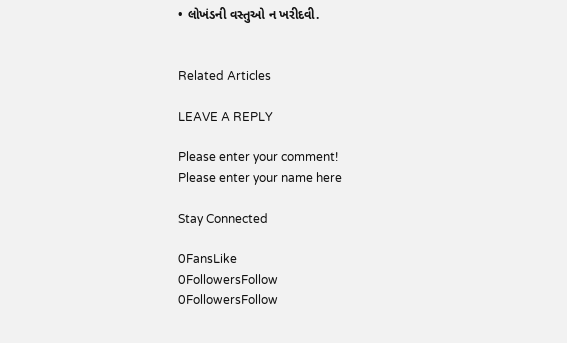• લોખંડની વસ્તુઓ ન ખરીદવી.


Related Articles

LEAVE A REPLY

Please enter your comment!
Please enter your name here

Stay Connected

0FansLike
0FollowersFollow
0FollowersFollow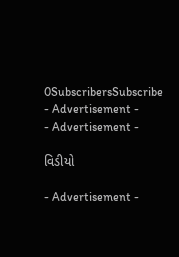0SubscribersSubscribe
- Advertisement -
- Advertisement -

વિડીયો

- Advertisement -